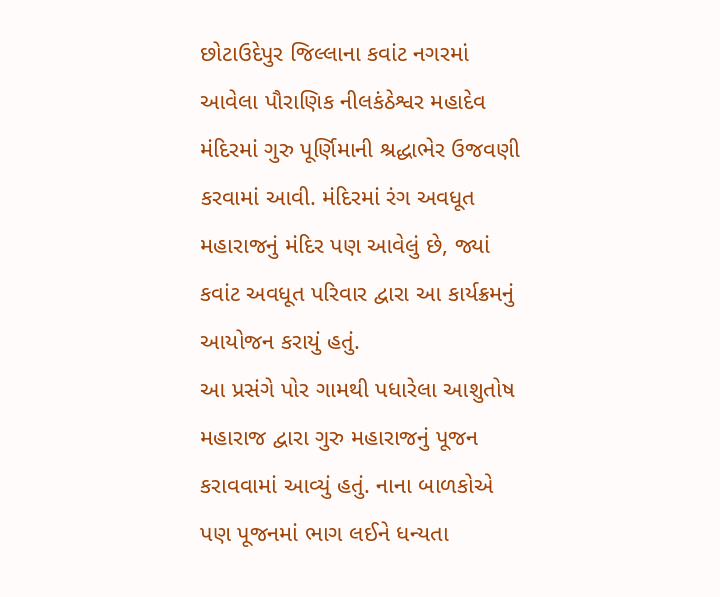છોટાઉદેપુર જિલ્લાના કવાંટ નગરમાં આવેલા પૌરાણિક નીલકંઠેશ્વર મહાદેવ મંદિરમાં ગુરુ પૂર્ણિમાની શ્રદ્ધાભેર ઉજવણી કરવામાં આવી. મંદિરમાં રંગ અવધૂત મહારાજનું મંદિર પણ આવેલું છે, જ્યાં કવાંટ અવધૂત પરિવાર દ્વારા આ કાર્યક્રમનું આયોજન કરાયું હતું.
આ પ્રસંગે પોર ગામથી પધારેલા આશુતોષ મહારાજ દ્વારા ગુરુ મહારાજનું પૂજન કરાવવામાં આવ્યું હતું. નાના બાળકોએ પણ પૂજનમાં ભાગ લઈને ધન્યતા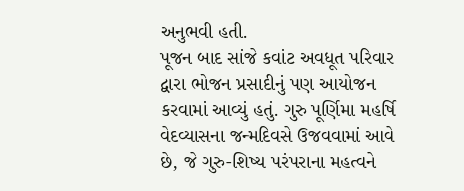અનુભવી હતી.
પૂજન બાદ સાંજે કવાંટ અવધૂત પરિવાર દ્વારા ભોજન પ્રસાદીનું પણ આયોજન કરવામાં આવ્યું હતું. ગુરુ પૂર્ણિમા મહર્ષિ વેદવ્યાસના જન્મદિવસે ઉજવવામાં આવે છે, જે ગુરુ-શિષ્ય પરંપરાના મહત્વને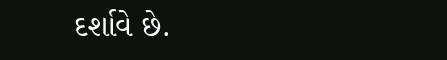દર્શાવે છે.